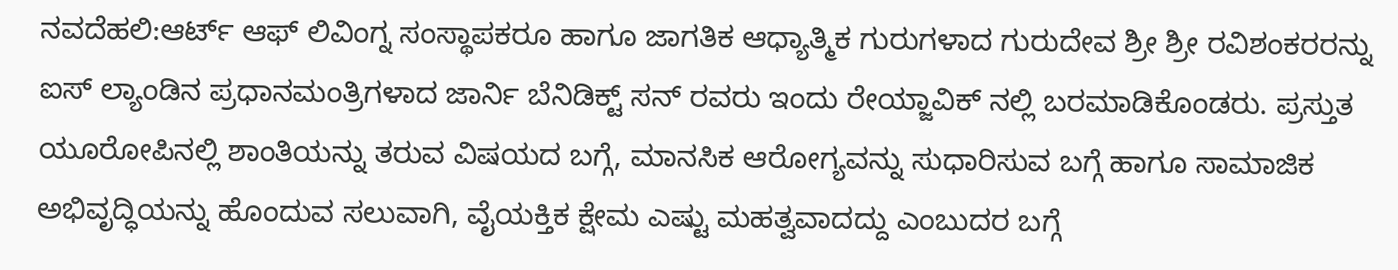ನವದೆಹಲಿ:ಆರ್ಟ್ ಆಫ್ ಲಿವಿಂಗ್ನ ಸಂಸ್ಥಾಪಕರೂ ಹಾಗೂ ಜಾಗತಿಕ ಆಧ್ಯಾತ್ಮಿಕ ಗುರುಗಳಾದ ಗುರುದೇವ ಶ್ರೀ ಶ್ರೀ ರವಿಶಂಕರರನ್ನು ಐಸ್ ಲ್ಯಾಂಡಿನ ಪ್ರಧಾನಮಂತ್ರಿಗಳಾದ ಜಾರ್ನಿ ಬೆನಿಡಿಕ್ಟ್ ಸನ್ ರವರು ಇಂದು ರೇಯ್ಜಾವಿಕ್ ನಲ್ಲಿ ಬರಮಾಡಿಕೊಂಡರು. ಪ್ರಸ್ತುತ ಯೂರೋಪಿನಲ್ಲಿ ಶಾಂತಿಯನ್ನು ತರುವ ವಿಷಯದ ಬಗ್ಗೆ, ಮಾನಸಿಕ ಆರೋಗ್ಯವನ್ನು ಸುಧಾರಿಸುವ ಬಗ್ಗೆ ಹಾಗೂ ಸಾಮಾಜಿಕ ಅಭಿವೃದ್ಧಿಯನ್ನು ಹೊಂದುವ ಸಲುವಾಗಿ, ವೈಯಕ್ತಿಕ ಕ್ಷೇಮ ಎಷ್ಟು ಮಹತ್ವವಾದದ್ದು ಎಂಬುದರ ಬಗ್ಗೆ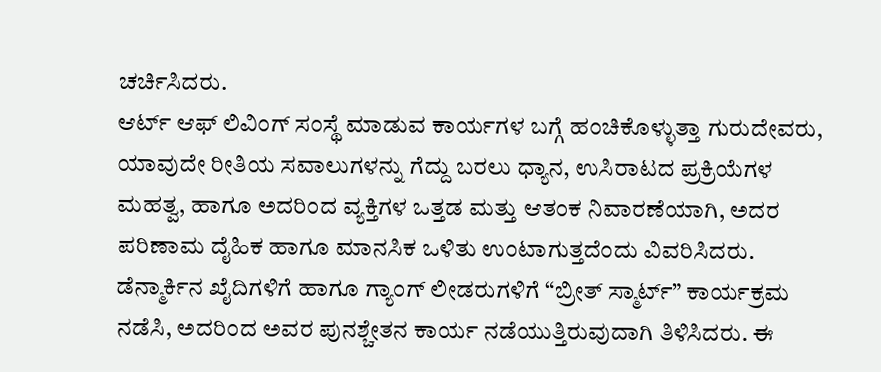ಚರ್ಚಿಸಿದರು.
ಆರ್ಟ್ ಆಫ್ ಲಿವಿಂಗ್ ಸಂಸ್ಥೆ ಮಾಡುವ ಕಾರ್ಯಗಳ ಬಗ್ಗೆ ಹಂಚಿಕೊಳ್ಳುತ್ತಾ ಗುರುದೇವರು, ಯಾವುದೇ ರೀತಿಯ ಸವಾಲುಗಳನ್ನು ಗೆದ್ದು ಬರಲು ಧ್ಯಾನ, ಉಸಿರಾಟದ ಪ್ರಕ್ರಿಯೆಗಳ ಮಹತ್ವ, ಹಾಗೂ ಅದರಿಂದ ವ್ಯಕ್ತಿಗಳ ಒತ್ತಡ ಮತ್ತು ಆತಂಕ ನಿವಾರಣೆಯಾಗಿ, ಅದರ ಪರಿಣಾಮ ದೈಹಿಕ ಹಾಗೂ ಮಾನಸಿಕ ಒಳಿತು ಉಂಟಾಗುತ್ತದೆಂದು ವಿವರಿಸಿದರು. ಡೆನ್ಮಾರ್ಕಿನ ಖೈದಿಗಳಿಗೆ ಹಾಗೂ ಗ್ಯಾಂಗ್ ಲೀಡರುಗಳಿಗೆ “ಬ್ರೀತ್ ಸ್ಮಾರ್ಟ್” ಕಾರ್ಯಕ್ರಮ ನಡೆಸಿ, ಅದರಿಂದ ಅವರ ಪುನಶ್ಚೇತನ ಕಾರ್ಯ ನಡೆಯುತ್ತಿರುವುದಾಗಿ ತಿಳಿಸಿದರು. ಈ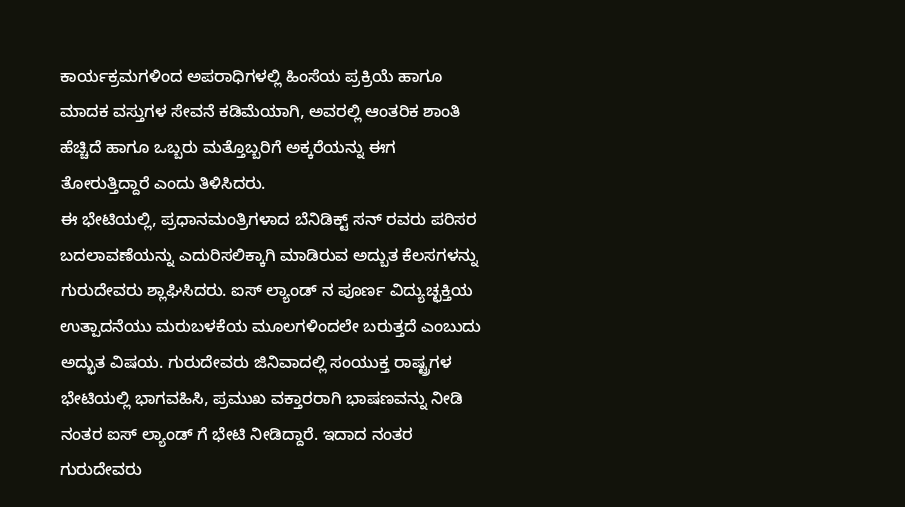ಕಾರ್ಯಕ್ರಮಗಳಿಂದ ಅಪರಾಧಿಗಳಲ್ಲಿ ಹಿಂಸೆಯ ಪ್ರಕ್ರಿಯೆ ಹಾಗೂ ಮಾದಕ ವಸ್ತುಗಳ ಸೇವನೆ ಕಡಿಮೆಯಾಗಿ, ಅವರಲ್ಲಿ ಆಂತರಿಕ ಶಾಂತಿ ಹೆಚ್ಚಿದೆ ಹಾಗೂ ಒಬ್ಬರು ಮತ್ತೊಬ್ಬರಿಗೆ ಅಕ್ಕರೆಯನ್ನು ಈಗ ತೋರುತ್ತಿದ್ದಾರೆ ಎಂದು ತಿಳಿಸಿದರು.
ಈ ಭೇಟಿಯಲ್ಲಿ, ಪ್ರಧಾನಮಂತ್ರಿಗಳಾದ ಬೆನಿಡಿಕ್ಟ್ ಸನ್ ರವರು ಪರಿಸರ ಬದಲಾವಣೆಯನ್ನು ಎದುರಿಸಲಿಕ್ಕಾಗಿ ಮಾಡಿರುವ ಅದ್ಬುತ ಕೆಲಸಗಳನ್ನು ಗುರುದೇವರು ಶ್ಲಾಘಿಸಿದರು. ಐಸ್ ಲ್ಯಾಂಡ್ ನ ಪೂರ್ಣ ವಿದ್ಯುಚ್ಛಕ್ತಿಯ ಉತ್ಪಾದನೆಯು ಮರುಬಳಕೆಯ ಮೂಲಗಳಿಂದಲೇ ಬರುತ್ತದೆ ಎಂಬುದು ಅದ್ಭುತ ವಿಷಯ. ಗುರುದೇವರು ಜಿನಿವಾದಲ್ಲಿ ಸಂಯುಕ್ತ ರಾಷ್ಟ್ರಗಳ ಭೇಟಿಯಲ್ಲಿ ಭಾಗವಹಿಸಿ, ಪ್ರಮುಖ ವಕ್ತಾರರಾಗಿ ಭಾಷಣವನ್ನು ನೀಡಿ ನಂತರ ಐಸ್ ಲ್ಯಾಂಡ್ ಗೆ ಭೇಟಿ ನೀಡಿದ್ದಾರೆ. ಇದಾದ ನಂತರ ಗುರುದೇವರು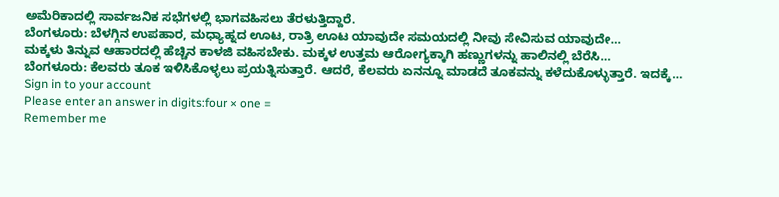ಅಮೆರಿಕಾದಲ್ಲಿ ಸಾರ್ವಜನಿಕ ಸಭೆಗಳಲ್ಲಿ ಭಾಗವಹಿಸಲು ತೆರಳುತ್ತಿದ್ದಾರೆ.
ಬೆಂಗಳೂರು: ಬೆಳಗ್ಗಿನ ಉಪಹಾರ, ಮಧ್ಯಾಹ್ನದ ಊಟ, ರಾತ್ರಿ ಊಟ ಯಾವುದೇ ಸಮಯದಲ್ಲಿ ನೀವು ಸೇವಿಸುವ ಯಾವುದೇ…
ಮಕ್ಕಳು ತಿನ್ನುವ ಆಹಾರದಲ್ಲಿ ಹೆಚ್ಚಿನ ಕಾಳಜಿ ವಹಿಸಬೇಕು. ಮಕ್ಕಳ ಉತ್ತಮ ಆರೋಗ್ಯಕ್ಕಾಗಿ ಹಣ್ಣುಗಳನ್ನು ಹಾಲಿನಲ್ಲಿ ಬೆರೆಸಿ…
ಬೆಂಗಳೂರು: ಕೆಲವರು ತೂಕ ಇಳಿಸಿಕೊಳ್ಳಲು ಪ್ರಯತ್ನಿಸುತ್ತಾರೆ. ಆದರೆ, ಕೆಲವರು ಏನನ್ನೂ ಮಾಡದೆ ತೂಕವನ್ನು ಕಳೆದುಕೊಳ್ಳುತ್ತಾರೆ. ಇದಕ್ಕೆ…
Sign in to your account
Please enter an answer in digits:four × one =
Remember me